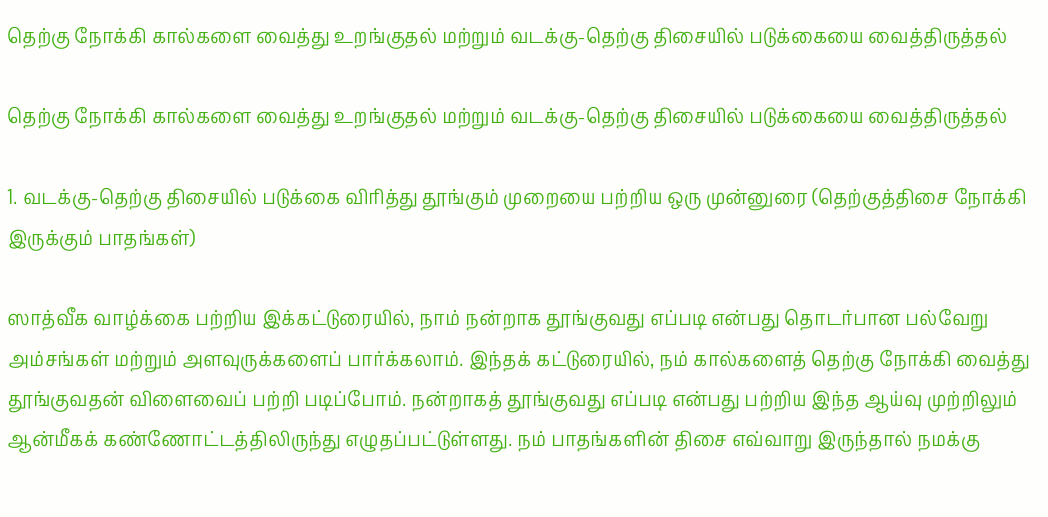தெற்கு நோக்கி கால்களை வைத்து உறங்குதல் மற்றும் வடக்கு-தெற்கு திசையில் படுக்கையை வைத்திருத்தல்

தெற்கு நோக்கி கால்களை வைத்து உறங்குதல் மற்றும் வடக்கு-தெற்கு திசையில் படுக்கையை வைத்திருத்தல்

1. வடக்கு-தெற்கு திசையில் படுக்கை விரித்து தூங்கும் முறையை பற்றிய ஒரு முன்னுரை (தெற்குத்திசை நோக்கி இருக்கும் பாதங்கள்)

ஸாத்வீக வாழ்க்கை பற்றிய இக்கட்டுரையில், நாம் நன்றாக தூங்குவது எப்படி என்பது தொடர்பான பல்வேறு அம்சங்கள் மற்றும் அளவுருக்களைப் பார்க்கலாம். இந்தக் கட்டுரையில், நம் கால்களைத் தெற்கு நோக்கி வைத்து தூங்குவதன் விளைவைப் பற்றி படிப்போம். நன்றாகத் தூங்குவது எப்படி என்பது பற்றிய இந்த ஆய்வு முற்றிலும் ஆன்மீகக் கண்ணோட்டத்திலிருந்து எழுதப்பட்டுள்ளது. நம் பாதங்களின் திசை எவ்வாறு இருந்தால் நமக்கு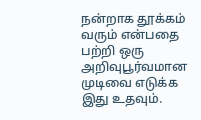நன்றாக தூக்கம் வரும் என்பதை பற்றி ஒரு அறிவுபூர்வமான முடிவை எடுக்க இது உதவும்.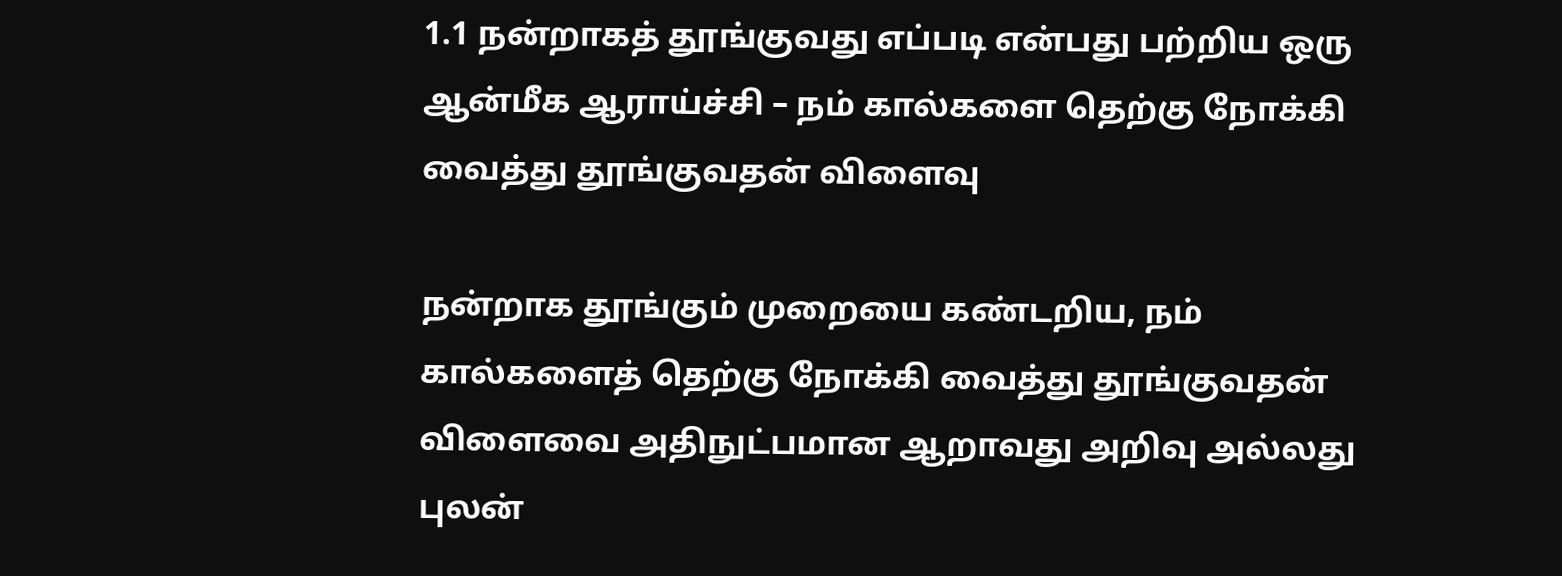1.1 நன்றாகத் தூங்குவது எப்படி என்பது பற்றிய ஒரு ஆன்மீக ஆராய்ச்சி – நம் கால்களை தெற்கு நோக்கி வைத்து தூங்குவதன் விளைவு

நன்றாக தூங்கும் முறையை கண்டறிய, நம் கால்களைத் தெற்கு நோக்கி வைத்து தூங்குவதன் விளைவை அதிநுட்பமான ஆறாவது அறிவு அல்லது புலன்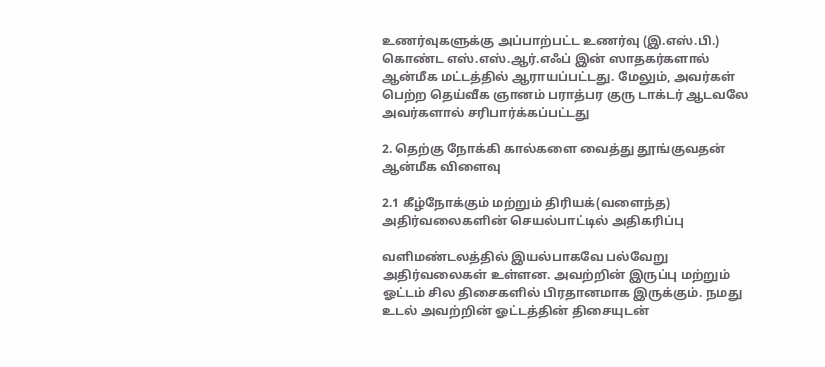உணர்வுகளுக்கு அப்பாற்பட்ட உணர்வு (இ.எஸ்.பி.) கொண்ட எஸ்.எஸ்.ஆர்.எஃப் இன் ஸாதகர்களால் ஆன்மீக மட்டத்தில் ஆராயப்பட்டது. மேலும், அவர்கள் பெற்ற தெய்வீக ஞானம் பராத்பர குரு டாக்டர் ஆடவலே அவர்களால் சரிபார்க்கப்பட்டது

2. தெற்கு நோக்கி கால்களை வைத்து தூங்குவதன் ஆன்மீக விளைவு

2.1 கீழ்நோக்கும் மற்றும் திரியக்(வளைந்த) அதிர்வலைகளின் செயல்பாட்டில் அதிகரிப்பு

வளிமண்டலத்தில் இயல்பாகவே பல்வேறு அதிர்வலைகள் உள்ளன. அவற்றின் இருப்பு மற்றும் ஓட்டம் சில திசைகளில் பிரதானமாக இருக்கும். நமது உடல் அவற்றின் ஓட்டத்தின் திசையுடன்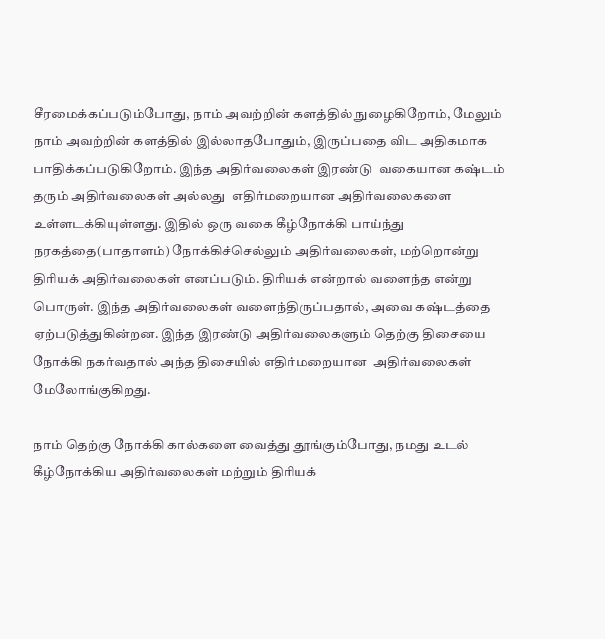சீரமைக்கப்படும்போது, நாம் அவற்றின் களத்தில் நுழைகிறோம், மேலும் நாம் அவற்றின் களத்தில் இல்லாதபோதும், இருப்பதை விட அதிகமாக பாதிக்கப்படுகிறோம். இந்த அதிர்வலைகள் இரண்டு  வகையான கஷ்டம் தரும் அதிர்வலைகள் அல்லது  எதிர்மறையான அதிர்வலைகளை உள்ளடக்கியுள்ளது. இதில் ஒரு வகை கீழ்நோக்கி பாய்ந்து நரகத்தை(பாதாளம்) நோக்கிச்செல்லும் அதிர்வலைகள், மற்றொன்று திரியக் அதிர்வலைகள் எனப்படும். திரியக் என்றால் வளைந்த என்று பொருள். இந்த அதிர்வலைகள் வளைந்திருப்பதால், அவை கஷ்டத்தை ஏற்படுத்துகின்றன. இந்த இரண்டு அதிர்வலைகளும் தெற்கு திசையை நோக்கி நகர்வதால் அந்த திசையில் எதிர்மறையான  அதிர்வலைகள் மேலோங்குகிறது.

நாம் தெற்கு நோக்கி கால்களை வைத்து தூங்கும்போது, நமது உடல் கீழ்நோக்கிய அதிர்வலைகள் மற்றும் திரியக்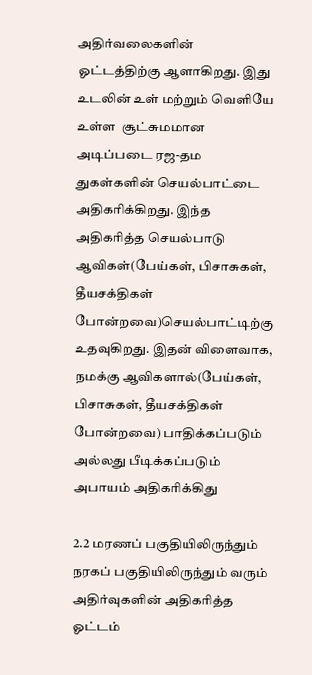அதிர்வலைகளின் ஓட்டத்திற்கு ஆளாகிறது. இது உடலின் உள் மற்றும் வெளியே உள்ள  சூட்சுமமான அடிப்படை ரஜ-தம துகள்களின் செயல்பாட்டை அதிகரிக்கிறது. இந்த அதிகரித்த செயல்பாடு  ஆவிகள்(பேய்கள், பிசாசுகள், தீயசக்திகள் போன்றவை)செயல்பாட்டிற்கு உதவுகிறது. இதன் விளைவாக, நமக்கு ஆவிகளால்(பேய்கள், பிசாசுகள், தீயசக்திகள் போன்றவை) பாதிக்கப்படும் அல்லது பீடிக்கப்படும் அபாயம் அதிகரிக்கிது

2.2 மரணப் பகுதியிலிருந்தும் நரகப் பகுதியிலிருந்தும் வரும் அதிர்வுகளின் அதிகரித்த ஓட்டம்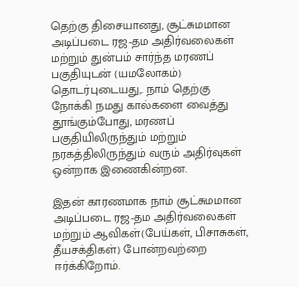தெற்கு திசையானது, சூட்சுமமான அடிப்படை ரஜ-தம அதிர்வலைகள் மற்றும் துன்பம் சார்ந்த மரணப் பகுதியுடன் (யமலோகம்) தொடர்புடையது,. நாம் தெற்கு நோக்கி நமது கால்களை வைத்து தூங்கும்போது, மரணப் பகுதியிலிருந்தும் மற்றும் நரகத்திலிருந்தும் வரும் அதிர்வுகள் ஒன்றாக இணைகின்றன.

இதன் காரணமாக நாம் சூட்சுமமான அடிப்படை ரஜ-தம அதிர்வலைகள் மற்றும் ஆவிகள்(பேய்கள், பிசாசுகள், தீயசக்திகள்) போன்றவற்றை ஈர்க்கிறோம்.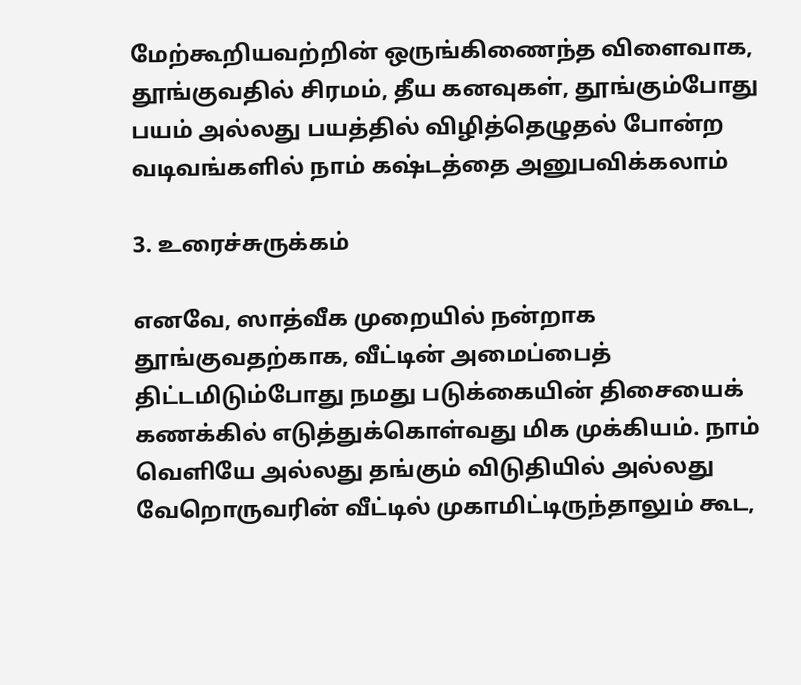மேற்கூறியவற்றின் ஒருங்கிணைந்த விளைவாக, தூங்குவதில் சிரமம், தீய கனவுகள், தூங்கும்போது பயம் அல்லது பயத்தில் விழித்தெழுதல் போன்ற வடிவங்களில் நாம் கஷ்டத்தை அனுபவிக்கலாம்

3. உரைச்சுருக்கம்

எனவே, ஸாத்வீக முறையில் நன்றாக தூங்குவதற்காக, வீட்டின் அமைப்பைத் திட்டமிடும்போது நமது படுக்கையின் திசையைக் கணக்கில் எடுத்துக்கொள்வது மிக முக்கியம். நாம் வெளியே அல்லது தங்கும் விடுதியில் அல்லது வேறொருவரின் வீட்டில் முகாமிட்டிருந்தாலும் கூட,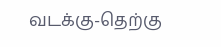வடக்கு-தெற்கு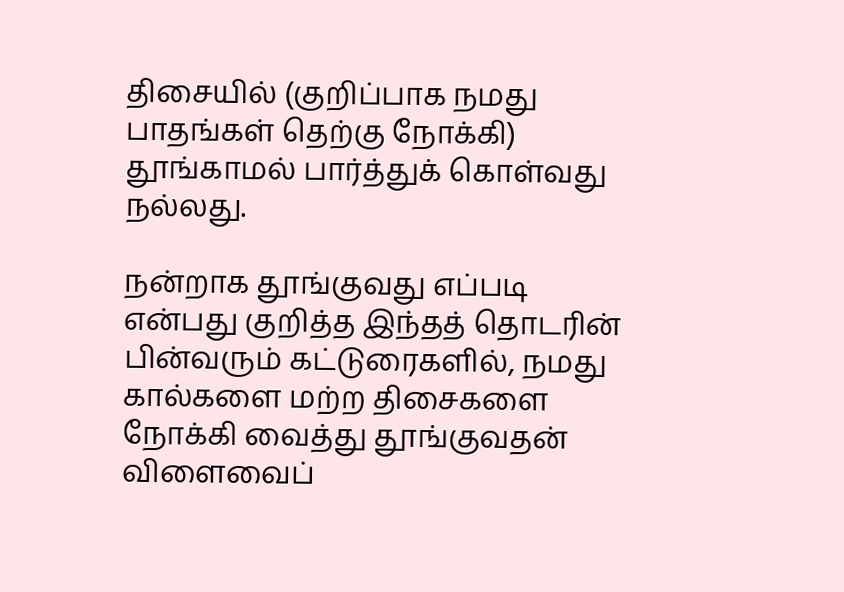திசையில் (குறிப்பாக நமது பாதங்கள் தெற்கு நோக்கி) தூங்காமல் பார்த்துக் கொள்வது நல்லது.

நன்றாக தூங்குவது எப்படி என்பது குறித்த இந்தத் தொடரின் பின்வரும் கட்டுரைகளில், நமது கால்களை மற்ற திசைகளை நோக்கி வைத்து தூங்குவதன் விளைவைப்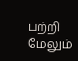பற்றி மேலும்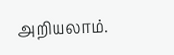அறியலாம்.